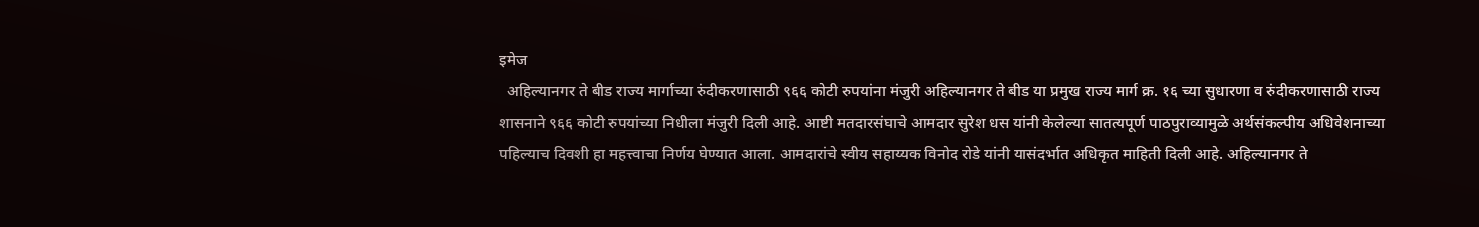इमेज
  अहिल्यानगर ते बीड राज्य मार्गाच्या रुंदीकरणासाठी ९६६ कोटी रुपयांना मंजुरी अहिल्यानगर ते बीड या प्रमुख राज्य मार्ग क्र. १६ च्या सुधारणा व रुंदीकरणासाठी राज्य शासनाने ९६६ कोटी रुपयांच्या निधीला मंजुरी दिली आहे. आष्टी मतदारसंघाचे आमदार सुरेश धस यांनी केलेल्या सातत्यपूर्ण पाठपुराव्यामुळे अर्थसंकल्पीय अधिवेशनाच्या पहिल्याच दिवशी हा महत्त्वाचा निर्णय घेण्यात आला. आमदारांचे स्वीय सहाय्यक विनोद रोडे यांनी यासंदर्भात अधिकृत माहिती दिली आहे. अहिल्यानगर ते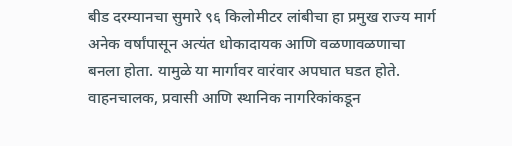बीड दरम्यानचा सुमारे ९६ किलोमीटर लांबीचा हा प्रमुख राज्य मार्ग अनेक वर्षांपासून अत्यंत धोकादायक आणि वळणावळणाचा बनला होता. यामुळे या मार्गावर वारंवार अपघात घडत होते. वाहनचालक, प्रवासी आणि स्थानिक नागरिकांकडून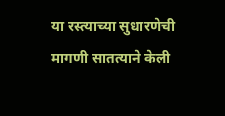या रस्त्याच्या सुधारणेची मागणी सातत्याने केली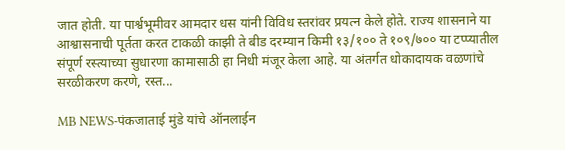जात होती. या पार्श्वभूमीवर आमदार धस यांनी विविध स्तरांवर प्रयत्न केले होते. राज्य शासनाने या आश्वासनाची पूर्तता करत टाकळी काझी ते बीड दरम्यान किमी १३/१०० ते १०९/७०० या टप्प्यातील संपूर्ण रस्त्याच्या सुधारणा कामासाठी हा निधी मंजूर केला आहे. या अंतर्गत धोकादायक वळणांचे सरळीकरण करणे, रस्त...

MB NEWS-पंकजाताई मुंडे यांचे ऑनलाईन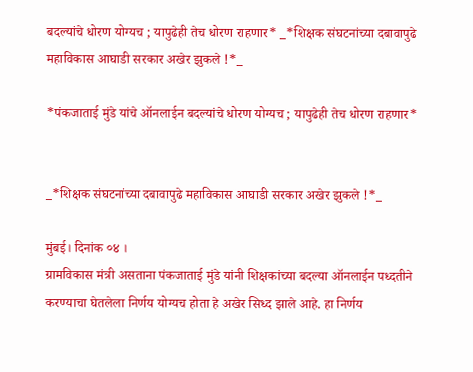बदल्यांचे धोरण योग्यच ; यापुढेही तेच धोरण राहणार* _*शिक्षक संघटनांच्या दबावापुढे महाविकास आघाडी सरकार अखेर झुकले !*_

*पंकजाताई मुंडे यांचे ऑनलाईन बदल्यांचे धोरण योग्यच ; यापुढेही तेच धोरण राहणार*


_*शिक्षक संघटनांच्या दबावापुढे महाविकास आघाडी सरकार अखेर झुकले !*_

मुंबई। दिनांक ०४ ।
ग्रामविकास मंत्री असताना पंकजाताई मुंडे यांनी शिक्षकांच्या बदल्या ऑनलाईन पध्दतीने करण्याचा घेतलेला निर्णय योग्यच होता हे अखेर सिध्द झाले आहे. हा निर्णय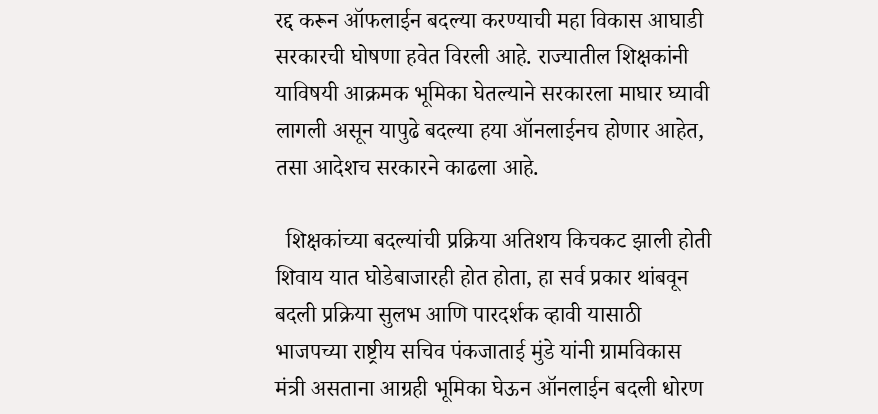रद्द करून ऑफलाईन बदल्या करण्याची महा विकास आघाडी सरकारची घोषणा हवेत विरली आहे. राज्यातील शिक्षकांनी याविषयी आक्रमक भूमिका घेतल्याने सरकारला माघार घ्यावी लागली असून यापुढे बदल्या हया ऑनलाईनच होणार आहेत, तसा आदेशच सरकारने काढला आहे.

  शिक्षकांच्या बदल्यांची प्रक्रिया अतिशय किचकट झाली होती शिवाय यात घोडेबाजारही होत होता, हा सर्व प्रकार थांबवून बदली प्रक्रिया सुलभ आणि पारदर्शक व्हावी यासाठी भाजपच्या राष्ट्रीय सचिव पंकजाताई मुंडे यांनी ग्रामविकास मंत्री असताना आग्रही भूमिका घेऊन ऑनलाईन बदली धोरण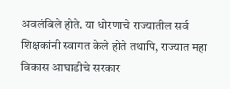अवलंबिले होते. या धोरणाचे राज्यातील सर्व शिक्षकांनी स्वागत केले होते तथापि, राज्यात महा विकास आघाडीचे सरकार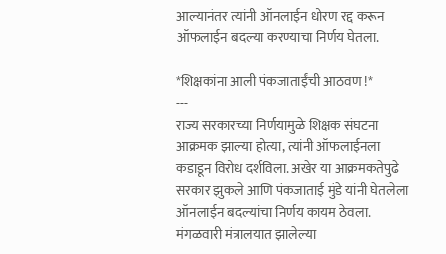आल्यानंतर त्यांनी ऑनलाईन धोरण रद्द करून ऑफलाईन बदल्या करण्याचा निर्णय घेतला.

*शिक्षकांना आली पंकजाताईंची आठवण !*
---
राज्य सरकारच्या निर्णयामुळे शिक्षक संघटना आक्रमक झाल्या होत्या, त्यांनी ऑफलाईनला कडाडून विरोध दर्शविला. अखेर या आक्रमकतेपुढे सरकार झुकले आणि पंकजाताई मुंडे यांनी घेतलेला ऑनलाईन बदल्यांचा निर्णय कायम ठेवला. मंगळवारी मंत्रालयात झालेल्या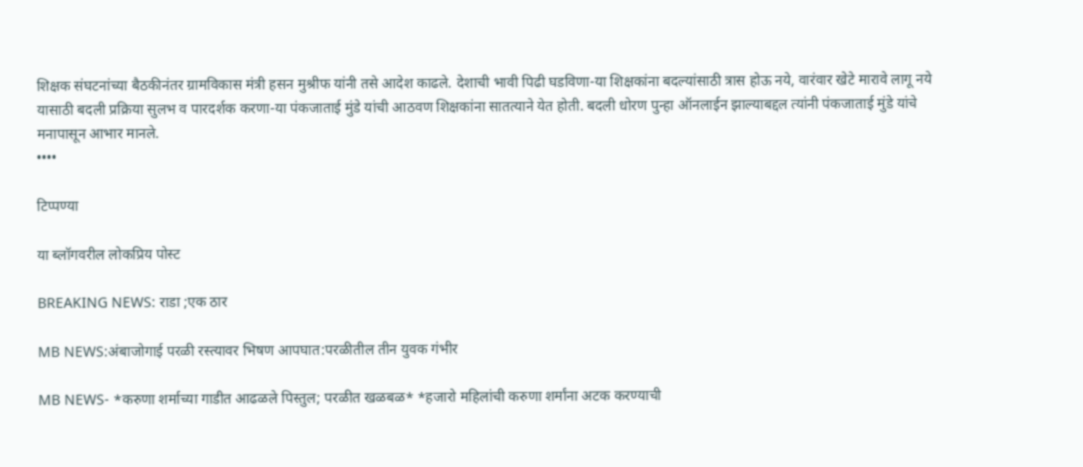शिक्षक संघटनांच्या बैठकीनंतर ग्रामविकास मंत्री हसन मुश्रीफ यांनी तसे आदेश काढले. देशाची भावी पिढी घडविणा-या शिक्षकांना बदल्यांसाठी त्रास होऊ नये, वारंवार खेटे मारावे लागू नये यासाठी बदली प्रक्रिया सुलभ व पारदर्शक करणा-या पंकजाताई मुंडे यांची आठवण शिक्षकांना सातत्याने येत होती. बदली धोरण पुन्हा ऑनलाईन झाल्याबद्दल त्यांनी पंकजाताई मुंडे यांचे मनापासून आभार मानले.
••••

टिप्पण्या

या ब्लॉगवरील लोकप्रिय पोस्ट

BREAKING NEWS: राडा ;एक ठार

MB NEWS:अंबाजोगाई परळी रस्त्यावर भिषण आपघात:परळीतील तीन युवक गंभीर

MB NEWS- *करुणा शर्माच्या गाडीत आढळले पिस्तुल; परळीत खळबळ* *हजारो महिलांची करुणा शर्मांना अटक करण्याची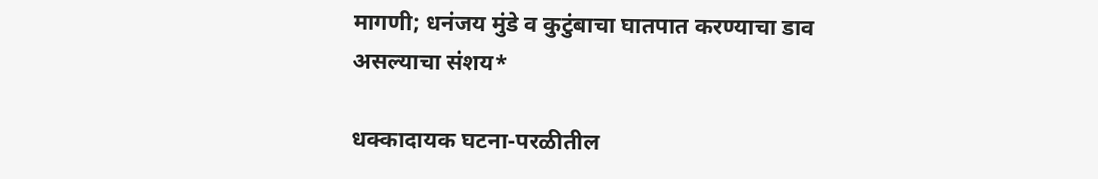मागणी; धनंजय मुंडे व कुटुंबाचा घातपात करण्याचा डाव असल्याचा संशय*

धक्कादायक घटना-परळीतील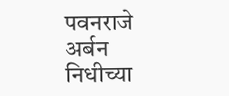पवनराजे अर्बन निधीच्या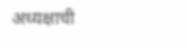अध्यक्षाची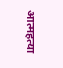आत्महत्या